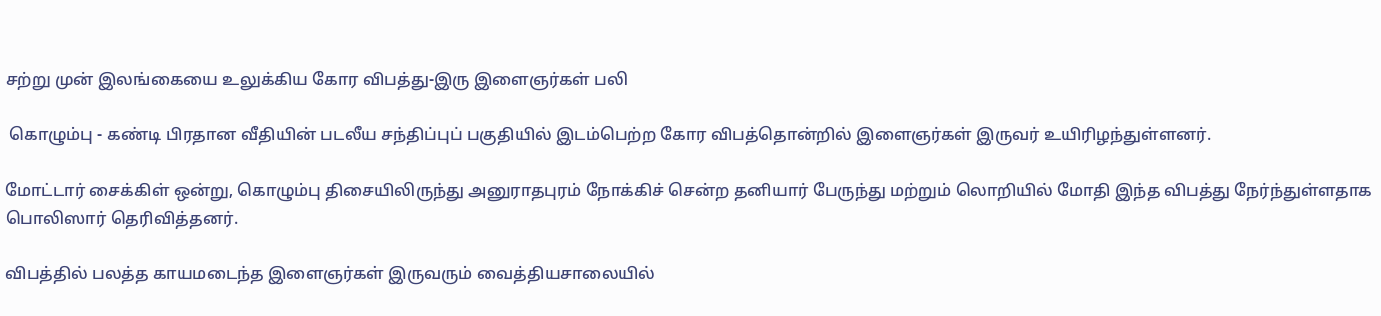சற்று முன் இலங்கையை உலுக்கிய கோர விபத்து-இரு இளைஞர்கள் பலி

 கொழும்பு - கண்டி பிரதான வீதியின் படலீய சந்திப்புப் பகுதியில் இடம்பெற்ற கோர விபத்தொன்றில் இளைஞர்கள் இருவர் உயிரிழந்துள்ளனர்.

மோட்டார் சைக்கிள் ஒன்று, கொழும்பு திசையிலிருந்து அனுராதபுரம் நோக்கிச் சென்ற தனியார் பேருந்து மற்றும் லொறியில் மோதி இந்த விபத்து நேர்ந்துள்ளதாக பொலிஸார் தெரிவித்தனர்.

விபத்தில் பலத்த காயமடைந்த இளைஞர்கள் இருவரும் வைத்தியசாலையில்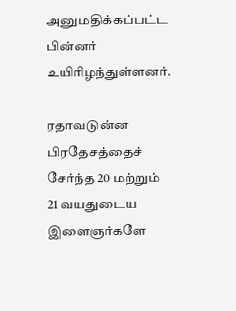அனுமதிக்கப்பட்ட பின்னர் உயிரிழந்துள்ளனர்.

ரதாவடுன்ன பிரதேசத்தைச் சேர்ந்த 20 மற்றும் 21 வயதுடைய இளைஞர்களே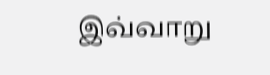இவ்வாறு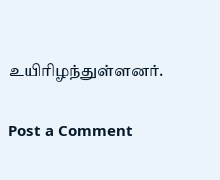உயிரிழந்துள்ளனர்.

Post a Comment